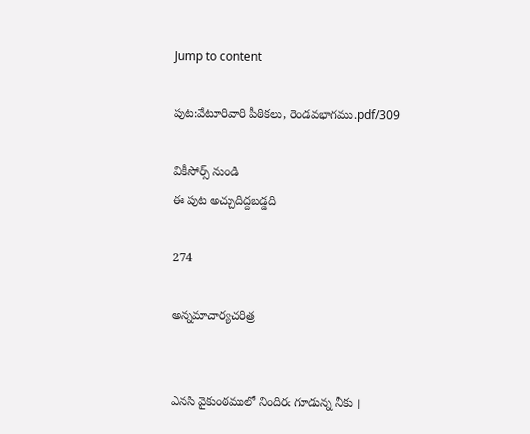Jump to content

పుట:వేటూరివారి పీఠికలు, రెండవభాగము.pdf/309

వికీసోర్స్ నుండి
ఈ పుట అచ్చుదిద్దబడ్డది

274

అన్నమాచార్యచరిత్ర


ఎనసి వైకుంఠములో నిందిరఁ గూడున్న నీకు ।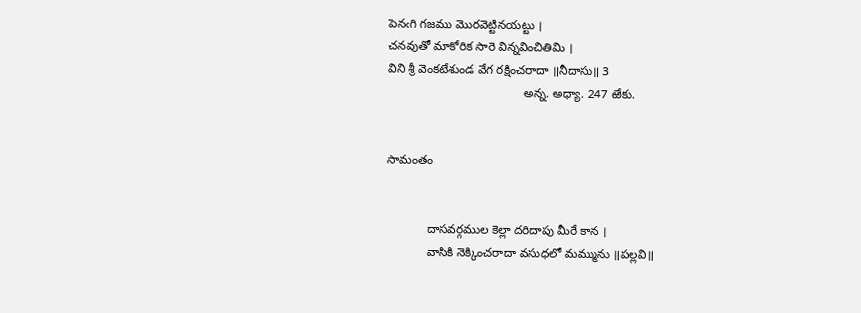పెనఁగి గజము మొరవెట్టినయట్టు ।
చనవుతో మాకోరిక సారె విన్నవించితిమి ।
విని శ్రీ వెంకటేశుండ వేగ రక్షించరాదా ॥నీదాసు॥ 3
                                        అన్న. అధ్యా. 247 ఱేకు.


సామంతం


            దాసవర్గముల కెల్లా దరిదాపు మీరే కాన ।
            వాసికి నెక్కించరాదా వసుధలో మమ్మును ॥పల్లవి॥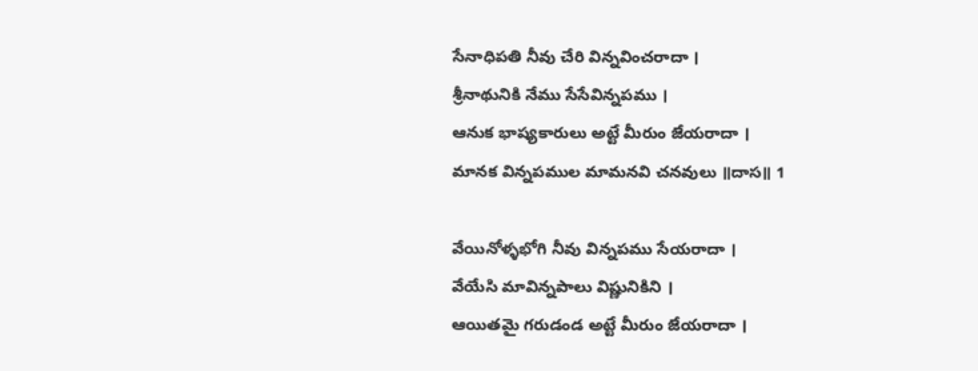సేనాధిపతి నీవు చేరి విన్నవించరాదా ।
శ్రీనాథునికి నేము సేసేవిన్నపము ।
ఆనుక భాష్యకారులు అట్టే మీరుం జేయరాదా ।
మానక విన్నపముల మామనవి చనవులు ॥దాస॥ 1

వేయినోళ్ళభోగి నీవు విన్నపము సేయరాదా ।
వేయేసి మావిన్నపాలు విష్ణునికిని ।
ఆయితమై గరుడండ అట్టే మీరుం జేయరాదా ।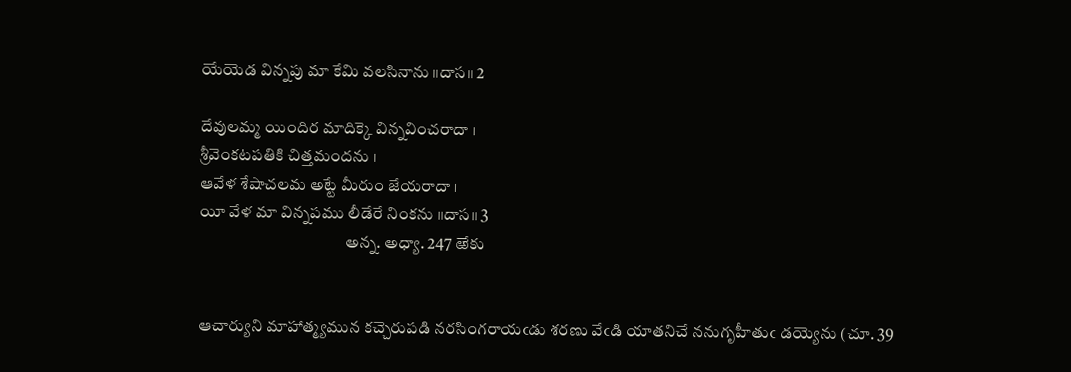యేయెడ విన్నపు మా కేమి వలసినాను ॥దాస॥ 2

దేవులమ్మ యిందిర మాదిక్కె విన్నవించరాదా ।
శ్రీవెంకటపతికి చిత్తమందను ।
ఆవేళ శేషాచలమ అట్టే మీరుం జేయరాదా ।
యీ వేళ మా విన్నపము లీడేరే నింకను ॥దాస॥ 3
                                            అన్న. అధ్యా. 247 ఱేకు


ఆచార్యుని మాహాత్మ్యమున కచ్చెరుపడి నరసింగరాయఁడు శరణు వేఁడి యాతనిచే ననుగృహీతుఁ డయ్యెను (చూ. 39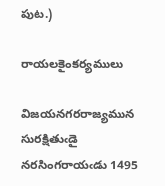పుట.)

రాయలకైంకర్యములు

విజయనగరరాజ్యమున సురక్షితుఁడై నరసింగరాయఁడు 1495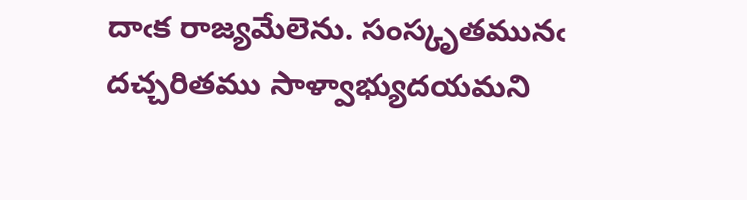దాఁక రాజ్యమేలెను. సంస్కృతమునఁ దచ్చరితము సాళ్వాభ్యుదయమని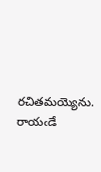రచితమయ్యెను. రాయఁడే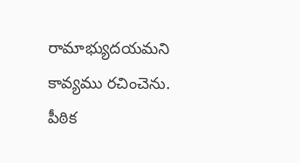రామాభ్యుదయమని కావ్యము రచించెను. పీఠిక